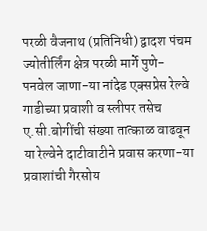परळी वैजनाथ (प्रतिनिधी) द्वादश पंचम ज्योतीर्लिंग क्षेत्र परळी मार्गे पुणे- पनवेल जाणा-या नांदेड एक्सप्रेस रेल्वे गाडीच्या प्रवाशी व स्लीपर तसेच ए.सी.बोगींची संख्या तात्काळ वाढवून या रेल्वेने दाटीवाटीने प्रवास करणा-या प्रवाशांची गैरसोय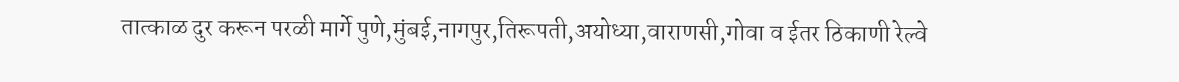तात्काळ दुर करून परळी मार्गे पुणे,मुंबई,नागपुर,तिरूपती,अयोध्या,वाराणसी,गोवा व ईतर ठिकाणी रेल्वे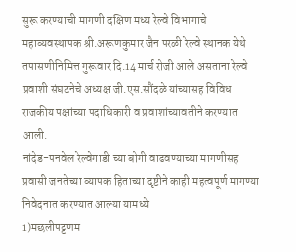सुरू करण्याची मागणी दक्षिण मध्य रेल्वे विभागाचे महाव्यवस्थापक श्री.अरूणकुमार जैन परळी रेल्वे स्थानक येथे तपासणीनिमित्त गुरूवार दि.14 मार्च रोजी आले असताना रेल्वे प्रवाशी संघटनेचे अध्यक्ष जी.एस.सौंदळे यांच्यासह विविध राजकीय पक्षांच्या पदाधिकारी व प्रवाशांच्यावतीने करण्यात आली.
नांदेड-पनवेल रेल्वेगाडी च्या बोगी वाढवण्याच्या मागणीसह प्रवासी जनतेच्या व्यापक हिताच्या दृष्टीने काही महत्वपूर्ण मागण्या निवेदनात करण्यात आल्या यामध्ये
1)मछलीपट्टणम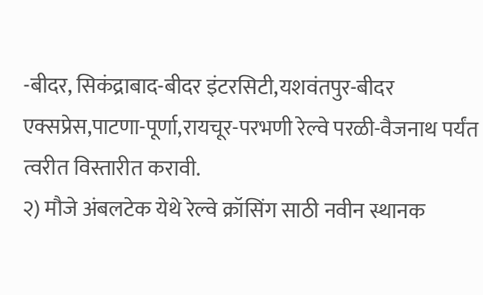-बीदर, सिकंद्राबाद-बीदर इंटरसिटी,यशवंतपुर-बीदर एक्सप्रेस,पाटणा-पूर्णा,रायचूर-परभणी रेल्वे परळी-वैजनाथ पर्यंत त्वरीत विस्तारीत करावी.
२) मौजे अंबलटेक येथे रेल्वे क्रॉसिंग साठी नवीन स्थानक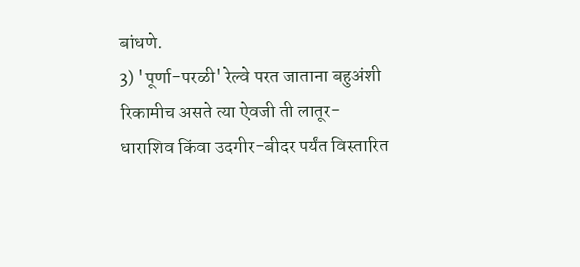बांधणे.
3) 'पूर्णा-परळी' रेल्वे परत जाताना बहुअंशी रिकामीच असते त्या ऐवजी ती लातूर- धाराशिव किंवा उदगीर-बीदर पर्यंत विस्तारित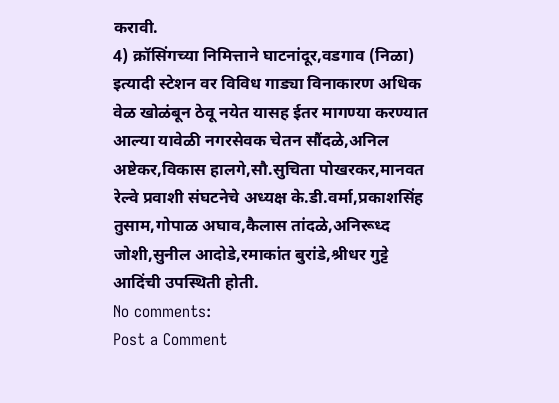करावी.
4) क्रॉसिंगच्या निमित्ताने घाटनांदूर,वडगाव (निळा) इत्यादी स्टेशन वर विविध गाड्या विनाकारण अधिक वेळ खोळंबून ठेवू नयेत यासह ईतर मागण्या करण्यात आल्या यावेळी नगरसेवक चेतन सौंदळे,अनिल अष्टेकर,विकास हालगे,सौ.सुचिता पोखरकर,मानवत रेल्वे प्रवाशी संघटनेचे अध्यक्ष के.डी.वर्मा,प्रकाशसिंह तुसाम,गोपाळ अघाव,कैलास तांदळे,अनिरूध्द जोशी,सुनील आदोडे,रमाकांत बुरांडे,श्रीधर गुट्टे आदिंची उपस्थिती होती.
No comments:
Post a Comment